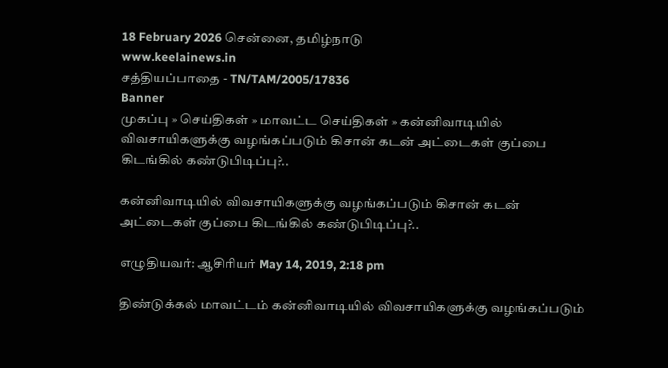18 February 2026 சென்னை, தமிழ்நாடு
www.keelainews.in
சத்தியப்பாதை - TN/TAM/2005/17836
Banner
முகப்பு » செய்திகள் » மாவட்ட செய்திகள் » கன்னிவாடியில் விவசாயிகளுக்கு வழங்கப்படும் கிசான் கடன் அட்டைகள் குப்பை கிடங்கில் கண்டுபிடிப்பு?..

கன்னிவாடியில் விவசாயிகளுக்கு வழங்கப்படும் கிசான் கடன் அட்டைகள் குப்பை கிடங்கில் கண்டுபிடிப்பு?..

எழுதியவர்: ஆசிரியர் May 14, 2019, 2:18 pm

திண்டுக்கல் மாவட்டம் கன்னிவாடியில் விவசாயிகளுக்கு வழங்கப்படும்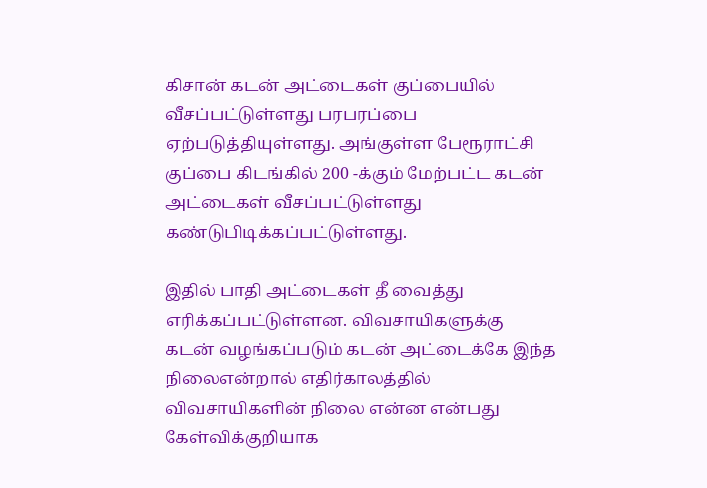கிசான் கடன் அட்டைகள் குப்பையில் வீசப்பட்டுள்ளது பரபரப்பை ஏற்படுத்தியுள்ளது. அங்குள்ள பேரூராட்சி குப்பை கிடங்கில் 200 -க்கும் மேற்பட்ட கடன் அட்டைகள் வீசப்பட்டுள்ளது கண்டுபிடிக்கப்பட்டுள்ளது.

இதில் பாதி அட்டைகள் தீ வைத்து எரிக்கப்பட்டுள்ளன. விவசாயிகளுக்கு கடன் வழங்கப்படும் கடன் அட்டைக்கே இந்த நிலைஎன்றால் எதிர்காலத்தில் விவசாயிகளின் நிலை என்ன என்பது கேள்விக்குறியாக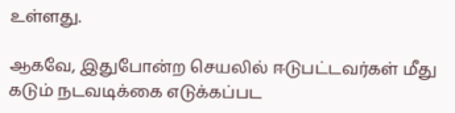உள்ளது.

ஆகவே, இதுபோன்ற செயலில் ஈடுபட்டவர்கள் மீது கடும் நடவடிக்கை எடுக்கப்பட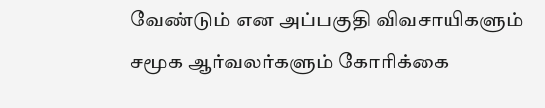வேண்டும் என அப்பகுதி விவசாயிகளும் சமூக ஆர்வலர்களும் கோரிக்கை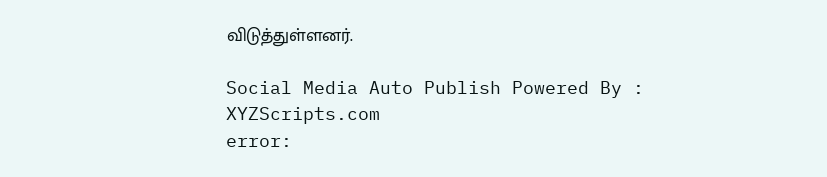விடுத்துள்ளனர்.

Social Media Auto Publish Powered By : XYZScripts.com
error: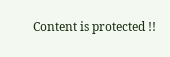Content is protected !!